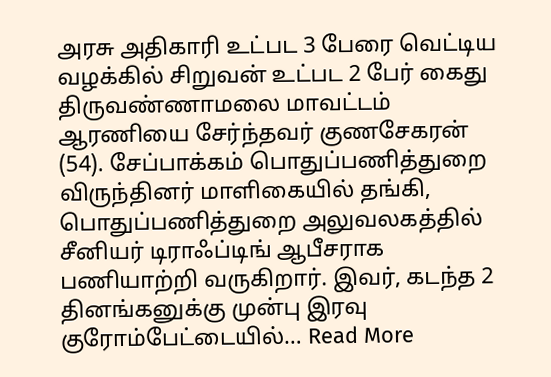அரசு அதிகாரி உட்பட 3 பேரை வெட்டிய வழக்கில் சிறுவன் உட்பட 2 பேர் கைது
திருவண்ணாமலை மாவட்டம் ஆரணியை சேர்ந்தவர் குணசேகரன் (54). சேப்பாக்கம் பொதுப்பணித்துறை விருந்தினர் மாளிகையில் தங்கி, பொதுப்பணித்துறை அலுவலகத்தில் சீனியர் டிராஃப்டிங் ஆபீசராக பணியாற்றி வருகிறார். இவர், கடந்த 2 தினங்கனுக்கு முன்பு இரவு குரோம்பேட்டையில்… Read More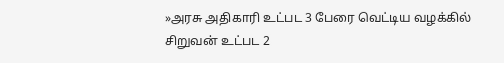»அரசு அதிகாரி உட்பட 3 பேரை வெட்டிய வழக்கில் சிறுவன் உட்பட 2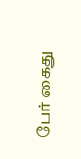பேர் கைது